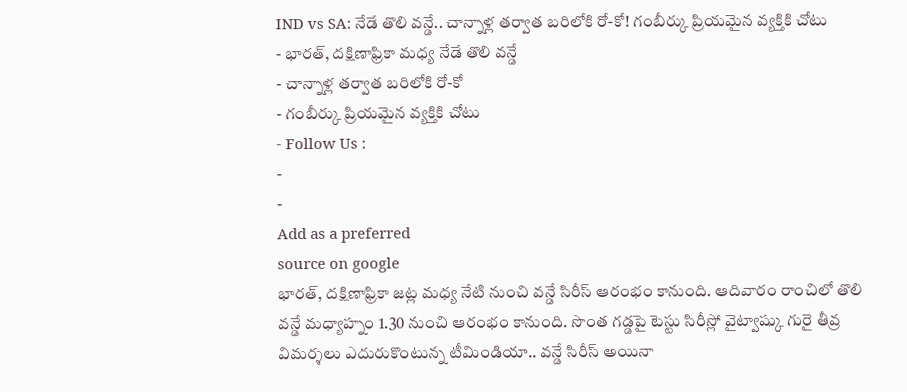IND vs SA: నేడే తొలి వన్డే.. చాన్నాళ్ల తర్వాత బరిలోకి రో-కో! గంబీర్కు ప్రియమైన వ్యక్తికి చోటు
- భారత్, దక్షిణాఫ్రికా మధ్య నేడే తొలి వన్డే
- చాన్నాళ్ల తర్వాత బరిలోకి రో-కో
- గంబీర్కు ప్రియమైన వ్యక్తికి చోటు
- Follow Us :
-
-
Add as a preferred
source on google
భారత్, దక్షిణాఫ్రికా జట్ల మధ్య నేటి నుంచి వన్డే సిరీస్ ఆరంభం కానుంది. ఆదివారం రాంచిలో తొలి వన్డే మధ్యాహ్నం 1.30 నుంచి ఆరంభం కానుంది. సొంత గడ్డపై టెస్టు సిరీస్లో వైట్వాష్కు గురై తీవ్ర విమర్శలు ఎదురుకొంటున్న టీమిండియా.. వన్డే సిరీస్ అయినా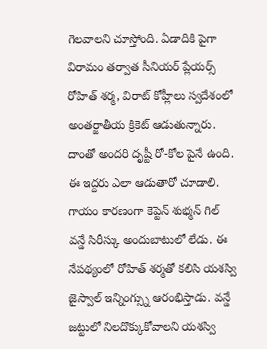గెలవాలని చూస్తోంది. ఏడాదికి పైగా విరామం తర్వాత సీనియర్ ప్లేయర్స్ రోహిత్ శర్మ, విరాట్ కోహ్లీలు స్వదేశంలో అంతర్జాతీయ క్రికెట్ ఆడుతున్నారు. దాంతో అందరి దృష్టీ రో-కోల పైనే ఉంది. ఈ ఇద్దరు ఎలా ఆడుతారో చూడాలి.
గాయం కారణంగా కెప్టెన్ శుభ్మన్ గిల్ వన్డే సిరీస్కు అందుబాటులో లేడు. ఈ నేపథ్యంలో రోహిత్ శర్మతో కలిసి యశస్వి జైస్వాల్ ఇన్నింగ్స్ను ఆరంభిస్తాడు. వన్డే జట్టులో నిలదొక్కుకోవాలని యశస్వి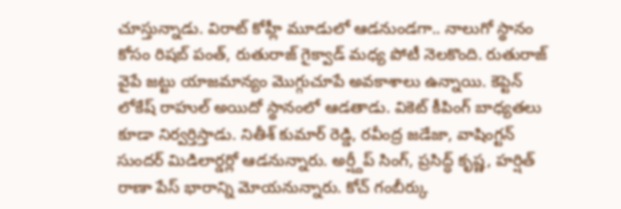చూస్తున్నాడు. విరాట్ కోహ్లీ మూడులో ఆడనుండగా.. నాలుగో స్థానం కోసం రిషబ్ పంత్, రుతురాజ్ గైక్వాడ్ మధ్య పోటీ నెలకొంది. రుతురాజ్ వైపే జట్టు యాజమాన్యం మొగ్గుచూపే అవకాశాలు ఉన్నాయి. కెప్టెన్ లోకేష్ రాహుల్ అయిదో స్థానంలో ఆడతాడు. వికెట్ కీపింగ్ బాధ్యతలు కూడా నిర్వర్తిస్తాడు. నితీశ్ కుమార్ రెడ్డి, రవీంద్ర జడేజా, వాషింగ్టన్ సుందర్ మిడిలార్డర్లో ఆడనున్నారు. అర్ష్దీప్ సింగ్, ప్రసిద్ధ్ కృష్ణ, హర్షిత్ రాణా పేస్ భారాన్ని మోయనున్నారు. కోచ్ గంబీర్కు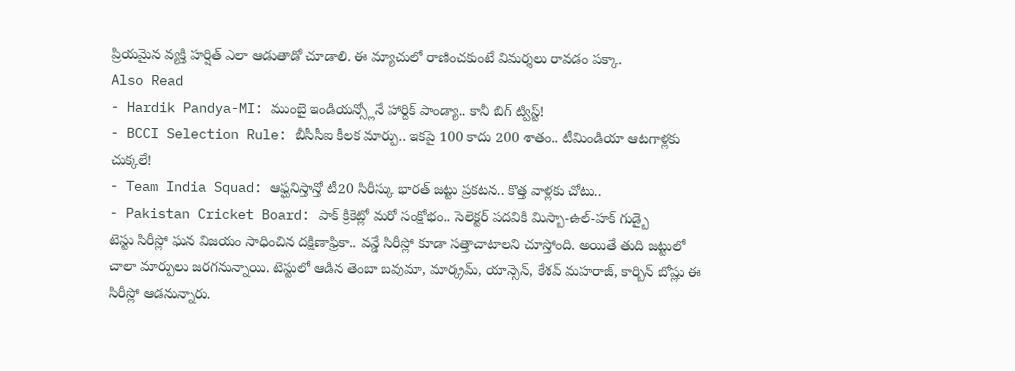ప్రియమైన వ్యక్తి హర్షిత్ ఎలా ఆడుతాడో చూడాలి. ఈ మ్యాచులో రాణించకుంటే విమర్శలు రావడం పక్కా.
Also Read
- Hardik Pandya-MI: ముంబై ఇండియన్స్లోనే హార్దిక్ పాండ్యా.. కానీ బిగ్ ట్విస్ట్!
- BCCI Selection Rule: బీసీసీఐ కీలక మార్పు.. ఇకపై 100 కాదు 200 శాతం.. టీమిండియా ఆటగాళ్లకు చుక్కలే!
- Team India Squad: ఆఫ్ఘనిస్తాన్తో టీ20 సిరీస్కు భారత్ జట్టు ప్రకటన.. కొత్త వాళ్లకు చోటు..
- Pakistan Cricket Board: పాక్ క్రికెట్లో మరో సంక్షోభం.. సెలెక్టర్ పదవికి మిస్బా-ఉల్-హక్ గుడ్బై
టెస్టు సిరీస్లో ఘన విజయం సాధించిన దక్షిణాఫ్రికా.. వన్డే సిరీస్లో కూడా సత్తాచాటాలని చూస్తోంది. అయితే తుది జట్టులో చాలా మార్పులు జరగనున్నాయి. టెస్టులో ఆడిన తెంబా బవుమా, మార్క్రమ్, యాన్సెన్, కేశవ్ మహరాజ్, కార్బిన్ బోష్లు ఈ సిరీస్లో ఆడనున్నారు.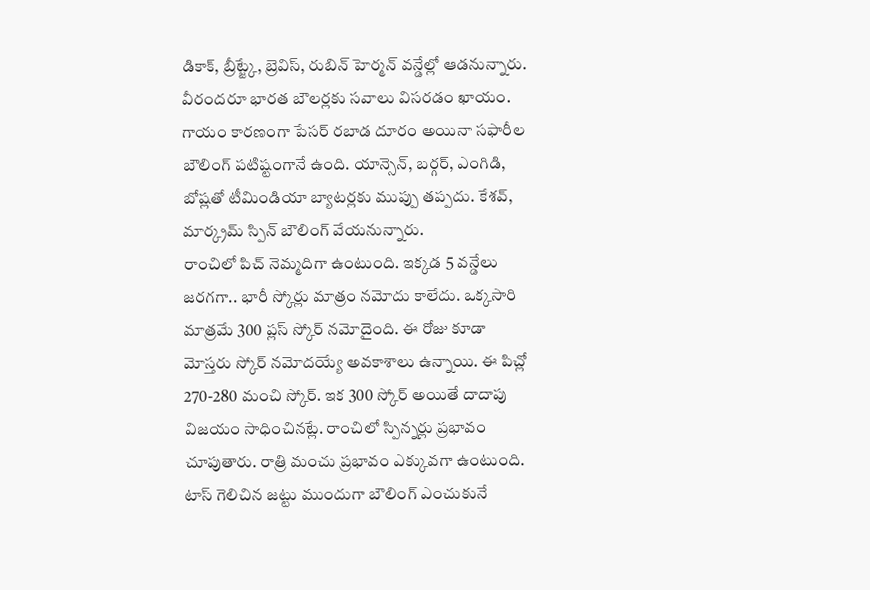డికాక్, బ్రీట్జ్కే, బ్రెవిస్, రుబిన్ హెర్మన్ వన్డేల్లో ఆడనున్నారు. వీరందరూ భారత బౌలర్లకు సవాలు విసరడం ఖాయం. గాయం కారణంగా పేసర్ రబాడ దూరం అయినా సఫారీల బౌలింగ్ పటిష్టంగానే ఉంది. యాన్సెన్, బర్గర్, ఎంగిడి, బోష్లతో టీమిండియా బ్యాటర్లకు ముప్పు తప్పదు. కేశవ్, మార్క్రమ్ స్పిన్ బౌలింగ్ వేయనున్నారు.
రాంచిలో పిచ్ నెమ్మదిగా ఉంటుంది. ఇక్కడ 5 వన్డేలు జరగగా.. భారీ స్కోర్లు మాత్రం నమోదు కాలేదు. ఒక్కసారి మాత్రమే 300 ప్లస్ స్కోర్ నమోదైంది. ఈ రోజు కూడా మోస్తరు స్కోర్ నమోదయ్యే అవకాశాలు ఉన్నాయి. ఈ పిచ్లో 270-280 మంచి స్కోర్. ఇక 300 స్కోర్ అయితే దాదాపు విజయం సాధించినట్లే. రాంచిలో స్పిన్నర్లు ప్రభావం చూపుతారు. రాత్రి మంచు ప్రభావం ఎక్కువగా ఉంటుంది. టాస్ గెలిచిన జట్టు ముందుగా బౌలింగ్ ఎంచుకునే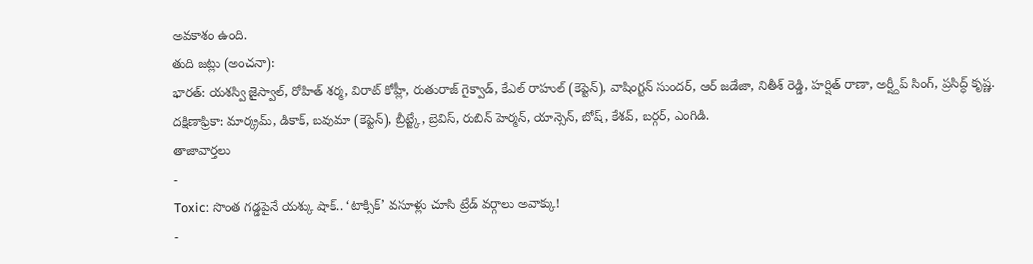అవకాశం ఉంది.
తుది జట్లు (అంచనా):
భారత్: యశస్వి జైస్వాల్, రోహిత్ శర్మ, విరాట్ కోహ్లీ, రుతురాజ్ గైక్వాడ్, కేఎల్ రాహుల్ (కెప్టెన్), వాషింగ్టన్ సుందర్, ఆర్ జడేజా, నితీశ్ రెడ్డి, హర్షిత్ రాణా, అర్ష్దీప్ సింగ్, ప్రసిద్ధ్ కృష్ణ.
దక్షిణాఫ్రికా: మార్క్రమ్, డికాక్, బవుమా (కెప్టెన్), బ్రీట్జ్కే, బ్రెవిస్, రుబిన్ హెర్మన్, యాన్సెన్, బోష్, కేశవ్, బర్గర్, ఎంగిడి.
తాజావార్తలు
-
Toxic: సొంత గడ్డపైనే యశ్కు షాక్.. ‘టాక్సిక్’ వసూళ్లు చూసి ట్రేడ్ వర్గాలు అవాక్కు!
-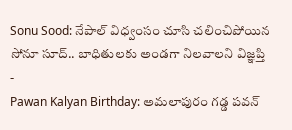Sonu Sood: నేపాల్ విధ్వంసం చూసి చలించిపోయిన సోనూ సూద్.. బాధితులకు అండగా నిలవాలని విజ్ఞప్తి
-
Pawan Kalyan Birthday: అమలాపురం గడ్డ పవన్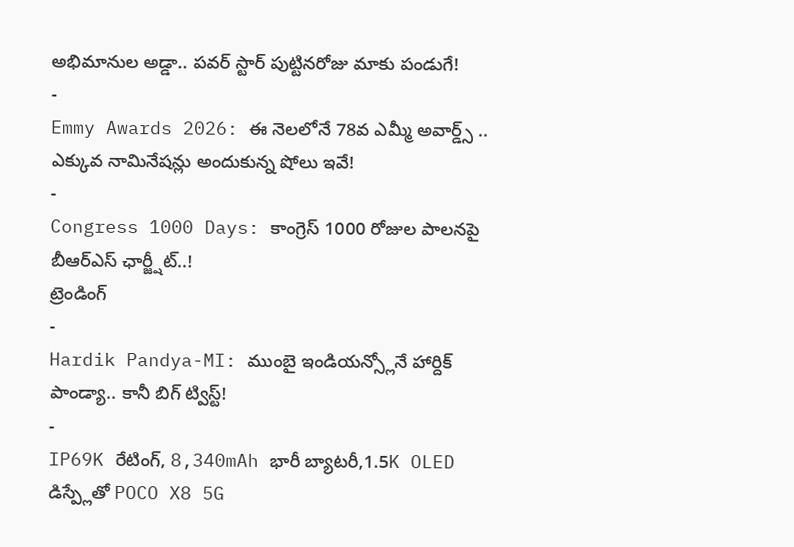అభిమానుల అడ్డా.. పవర్ స్టార్ పుట్టినరోజు మాకు పండుగే!
-
Emmy Awards 2026: ఈ నెలలోనే 78వ ఎమ్మీ అవార్డ్స్ .. ఎక్కువ నామినేషన్లు అందుకున్న షోలు ఇవే!
-
Congress 1000 Days: కాంగ్రెస్ 1000 రోజుల పాలనపై బీఆర్ఎస్ ఛార్జ్షీట్..!
ట్రెండింగ్
-
Hardik Pandya-MI: ముంబై ఇండియన్స్లోనే హార్దిక్ పాండ్యా.. కానీ బిగ్ ట్విస్ట్!
-
IP69K రేటింగ్, 8,340mAh భారీ బ్యాటరీ,1.5K OLED డిస్ప్లేతో POCO X8 5G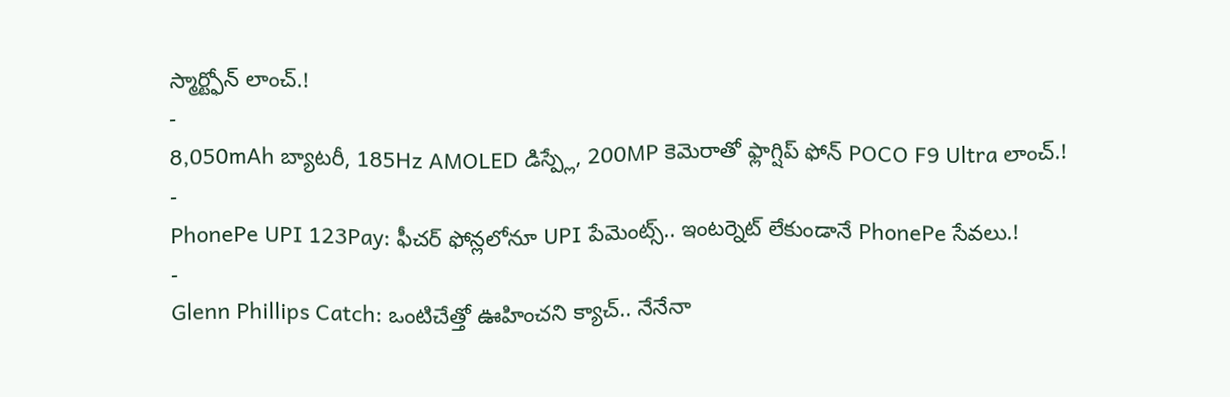స్మార్ట్ఫోన్ లాంచ్.!
-
8,050mAh బ్యాటరీ, 185Hz AMOLED డిస్ప్లే, 200MP కెమెరాతో ఫ్లాగ్షిప్ ఫోన్ POCO F9 Ultra లాంచ్.!
-
PhonePe UPI 123Pay: ఫీచర్ ఫోన్లలోనూ UPI పేమెంట్స్.. ఇంటర్నెట్ లేకుండానే PhonePe సేవలు.!
-
Glenn Phillips Catch: ఒంటిచేత్తో ఊహించని క్యాచ్.. నేనేనా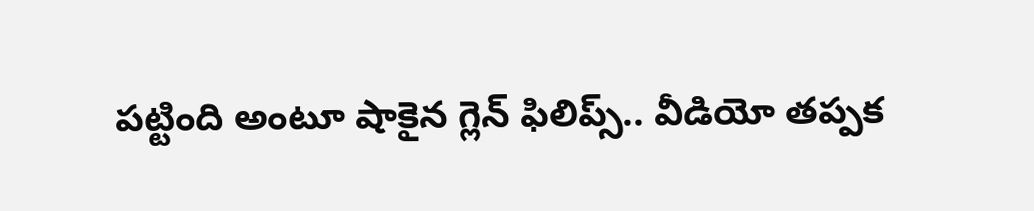పట్టింది అంటూ షాకైన గ్లెన్ ఫిలిప్స్.. వీడియో తప్పక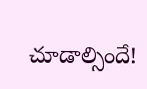చూడాల్సిందే!